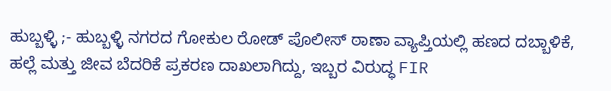ಹುಬ್ಬಳ್ಳಿ ;- ಹುಬ್ಬಳ್ಳಿ ನಗರದ ಗೋಕುಲ ರೋಡ್ ಪೊಲೀಸ್ ಠಾಣಾ ವ್ಯಾಪ್ತಿಯಲ್ಲಿ ಹಣದ ದಬ್ಬಾಳಿಕೆ, ಹಲ್ಲೆ ಮತ್ತು ಜೀವ ಬೆದರಿಕೆ ಪ್ರಕರಣ ದಾಖಲಾಗಿದ್ದು, ಇಬ್ಬರ ವಿರುದ್ಧ FIR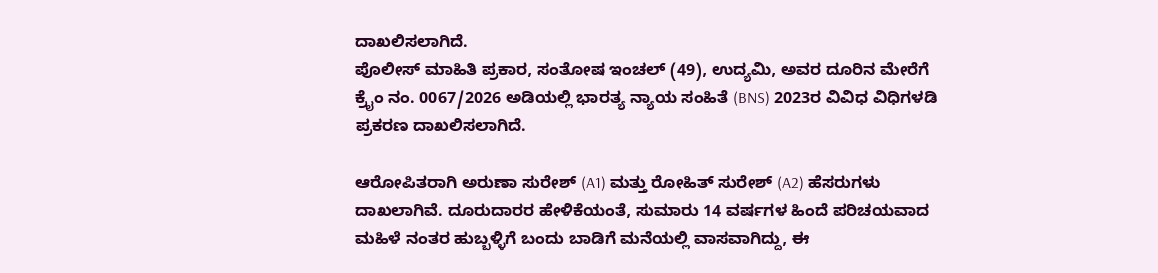ದಾಖಲಿಸಲಾಗಿದೆ.
ಪೊಲೀಸ್ ಮಾಹಿತಿ ಪ್ರಕಾರ, ಸಂತೋಷ ಇಂಚಲ್ (49), ಉದ್ಯಮಿ, ಅವರ ದೂರಿನ ಮೇರೆಗೆ ಕ್ರೈಂ ನಂ. 0067/2026 ಅಡಿಯಲ್ಲಿ ಭಾರತ್ಯ ನ್ಯಾಯ ಸಂಹಿತೆ (BNS) 2023ರ ವಿವಿಧ ವಿಧಿಗಳಡಿ ಪ್ರಕರಣ ದಾಖಲಿಸಲಾಗಿದೆ.

ಆರೋಪಿತರಾಗಿ ಅರುಣಾ ಸುರೇಶ್ (A1) ಮತ್ತು ರೋಹಿತ್ ಸುರೇಶ್ (A2) ಹೆಸರುಗಳು ದಾಖಲಾಗಿವೆ. ದೂರುದಾರರ ಹೇಳಿಕೆಯಂತೆ, ಸುಮಾರು 14 ವರ್ಷಗಳ ಹಿಂದೆ ಪರಿಚಯವಾದ ಮಹಿಳೆ ನಂತರ ಹುಬ್ಬಳ್ಳಿಗೆ ಬಂದು ಬಾಡಿಗೆ ಮನೆಯಲ್ಲಿ ವಾಸವಾಗಿದ್ದು, ಈ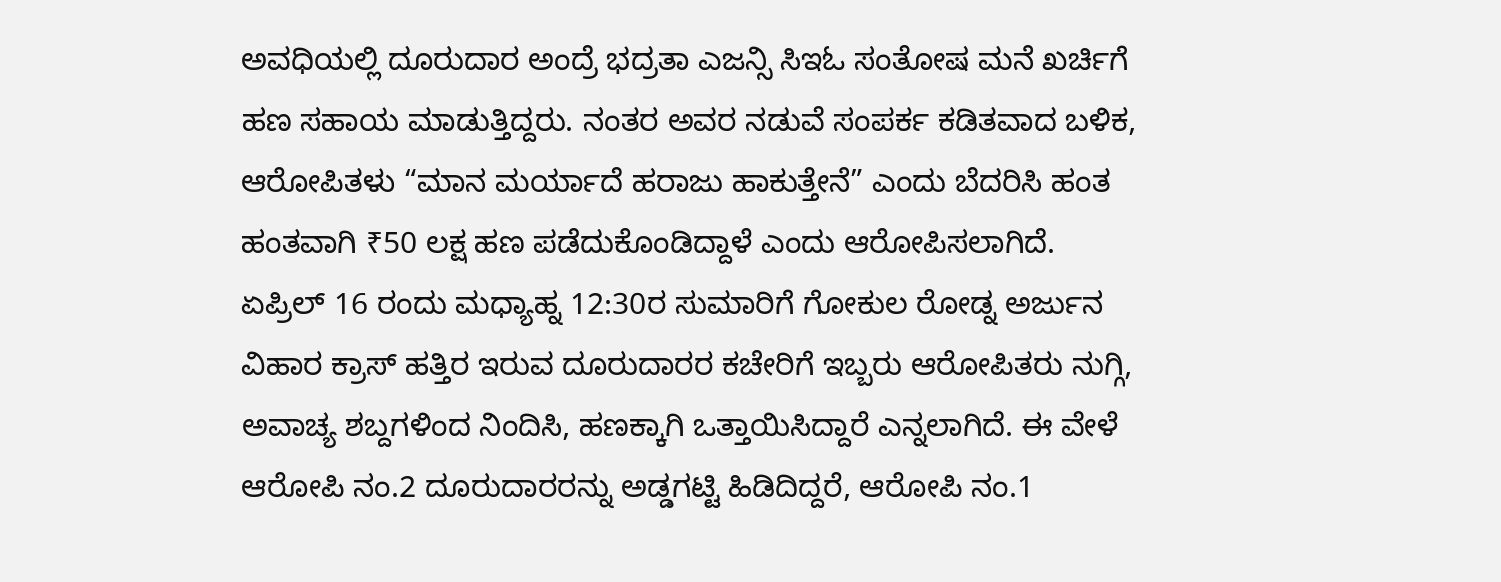ಅವಧಿಯಲ್ಲಿ ದೂರುದಾರ ಅಂದ್ರೆ ಭದ್ರತಾ ಎಜನ್ಸಿ ಸಿಇಓ ಸಂತೋಷ ಮನೆ ಖರ್ಚಿಗೆ ಹಣ ಸಹಾಯ ಮಾಡುತ್ತಿದ್ದರು. ನಂತರ ಅವರ ನಡುವೆ ಸಂಪರ್ಕ ಕಡಿತವಾದ ಬಳಿಕ, ಆರೋಪಿತಳು “ಮಾನ ಮರ್ಯಾದೆ ಹರಾಜು ಹಾಕುತ್ತೇನೆ” ಎಂದು ಬೆದರಿಸಿ ಹಂತ ಹಂತವಾಗಿ ₹50 ಲಕ್ಷ ಹಣ ಪಡೆದುಕೊಂಡಿದ್ದಾಳೆ ಎಂದು ಆರೋಪಿಸಲಾಗಿದೆ.
ಏಪ್ರಿಲ್ 16 ರಂದು ಮಧ್ಯಾಹ್ನ 12:30ರ ಸುಮಾರಿಗೆ ಗೋಕುಲ ರೋಡ್ನ ಅರ್ಜುನ ವಿಹಾರ ಕ್ರಾಸ್ ಹತ್ತಿರ ಇರುವ ದೂರುದಾರರ ಕಚೇರಿಗೆ ಇಬ್ಬರು ಆರೋಪಿತರು ನುಗ್ಗಿ, ಅವಾಚ್ಯ ಶಬ್ದಗಳಿಂದ ನಿಂದಿಸಿ, ಹಣಕ್ಕಾಗಿ ಒತ್ತಾಯಿಸಿದ್ದಾರೆ ಎನ್ನಲಾಗಿದೆ. ಈ ವೇಳೆ ಆರೋಪಿ ನಂ.2 ದೂರುದಾರರನ್ನು ಅಡ್ಡಗಟ್ಟಿ ಹಿಡಿದಿದ್ದರೆ, ಆರೋಪಿ ನಂ.1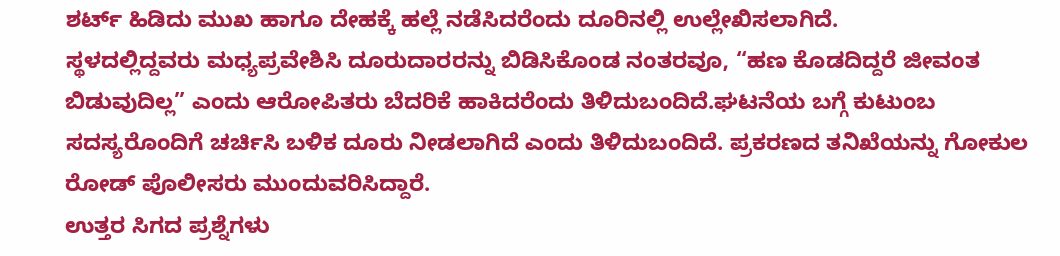ಶರ್ಟ್ ಹಿಡಿದು ಮುಖ ಹಾಗೂ ದೇಹಕ್ಕೆ ಹಲ್ಲೆ ನಡೆಸಿದರೆಂದು ದೂರಿನಲ್ಲಿ ಉಲ್ಲೇಖಿಸಲಾಗಿದೆ.
ಸ್ಥಳದಲ್ಲಿದ್ದವರು ಮಧ್ಯಪ್ರವೇಶಿಸಿ ದೂರುದಾರರನ್ನು ಬಿಡಿಸಿಕೊಂಡ ನಂತರವೂ, “ಹಣ ಕೊಡದಿದ್ದರೆ ಜೀವಂತ ಬಿಡುವುದಿಲ್ಲ” ಎಂದು ಆರೋಪಿತರು ಬೆದರಿಕೆ ಹಾಕಿದರೆಂದು ತಿಳಿದುಬಂದಿದೆ.ಘಟನೆಯ ಬಗ್ಗೆ ಕುಟುಂಬ ಸದಸ್ಯರೊಂದಿಗೆ ಚರ್ಚಿಸಿ ಬಳಿಕ ದೂರು ನೀಡಲಾಗಿದೆ ಎಂದು ತಿಳಿದುಬಂದಿದೆ. ಪ್ರಕರಣದ ತನಿಖೆಯನ್ನು ಗೋಕುಲ ರೋಡ್ ಪೊಲೀಸರು ಮುಂದುವರಿಸಿದ್ದಾರೆ.
ಉತ್ತರ ಸಿಗದ ಪ್ರಶ್ನೆಗಳು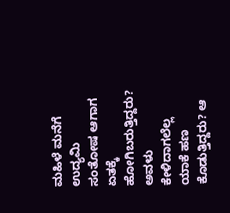ಮಹಿಳೆ ಮನೆಗೆ ಉದ್ಯಮಿ ಸಂತೋಷ ಆಗಾಗ ಏತಕ್ಕೆ ಹೋಗಿಬರುತ್ತಿದ್ದರು? ಅವಳು ಕೇಳಿದಾಗಲೆಲ್ಲ ಯಾಕೆ ಹಣ ಕೊಡುತ್ತಿದ್ದರು? ಆ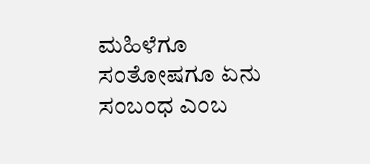ಮಹಿಳೆಗೂ ಸಂತೋಷಗೂ ಏನು ಸಂಬಂಧ ಎಂಬ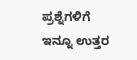ಪ್ರಶ್ನೆಗಳಿಗೆ ಇನ್ನೂ ಉತ್ತರ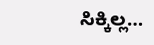ಸಿಕ್ಕಿಲ್ಲ…